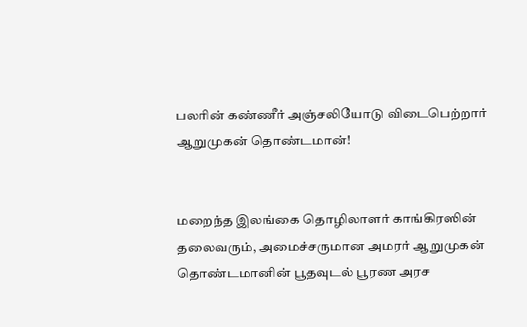பலரின் கண்ணீர் அஞ்சலியோடு விடைபெற்றார் ஆறுமுகன் தொண்டமான்!


மறைந்த இலங்கை தொழிலாளர் காங்கிரஸின் தலைவரும், அமைச்சருமான அமரர் ஆறுமுகன் தொண்டமானின் பூதவுடல் பூரண அரச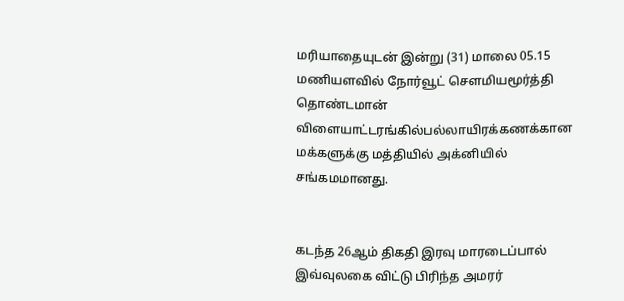மரியாதையுடன் இன்று (31) மாலை 05.15 மணியளவில் நோர்வூட் சௌமியமூர்த்தி தொண்டமான் விளையாட்டரங்கில்பல்லாயிரக்கணக்கான மக்களுக்கு மத்தியில் அக்னியில் சங்கமமானது.


கடந்த 26ஆம் திகதி இரவு மாரடைப்பால் இவ்வுலகை விட்டு பிரிந்த அமரர்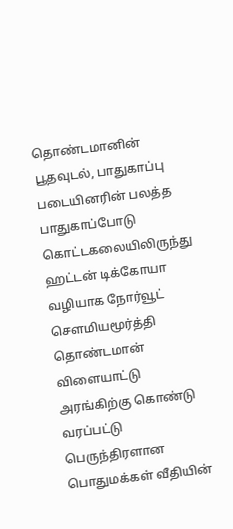தொண்டமானின் பூதவுடல், பாதுகாப்பு படையினரின் பலத்த பாதுகாப்போடு கொட்டகலையிலிருந்து ஹட்டன் டிக்கோயா வழியாக நோர்வூட் சௌமியமூர்த்தி தொண்டமான் விளையாட்டு அரங்கிற்கு கொண்டு வரப்பட்டு பெருந்திரளான பொதுமக்கள் வீதியின்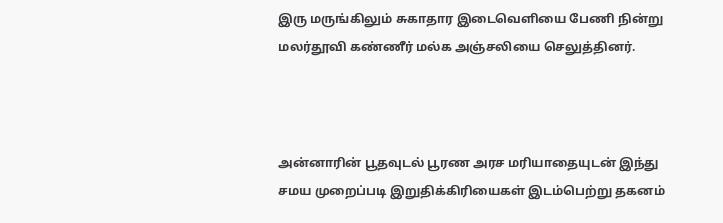இரு மருங்கிலும் சுகாதார இடைவெளியை பேணி நின்று மலர்தூவி கண்ணீர் மல்க அஞ்சலியை செலுத்தினர்.



அன்னாரின் பூதவுடல் பூரண அரச மரியாதையுடன் இந்து சமய முறைப்படி இறுதிக்கிரியைகள் இடம்பெற்று தகனம்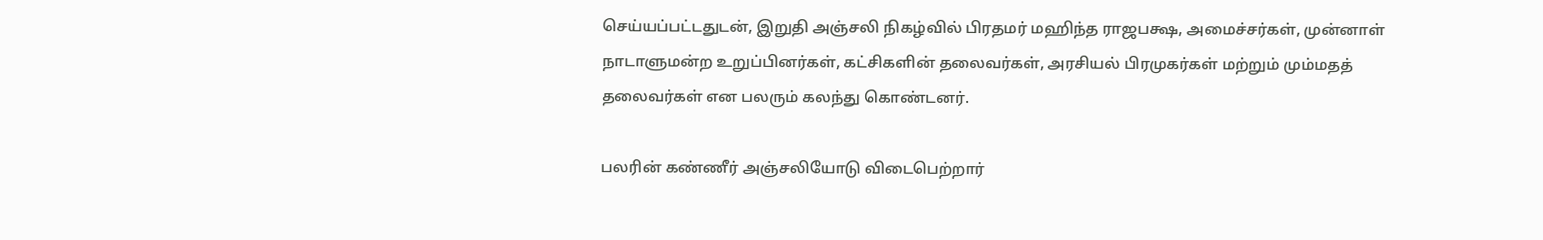செய்யப்பட்டதுடன், இறுதி அஞ்சலி நிகழ்வில் பிரதமர் மஹிந்த ராஜபக்ஷ, அமைச்சர்கள், முன்னாள் நாடாளுமன்ற உறுப்பினர்கள், கட்சிகளின் தலைவர்கள், அரசியல் பிரமுகர்கள் மற்றும் மும்மதத் தலைவர்கள் என பலரும் கலந்து கொண்டனர்.

பலரின் கண்ணீர் அஞ்சலியோடு விடைபெற்றார்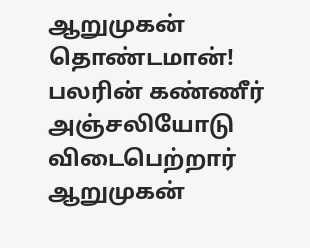ஆறுமுகன் தொண்டமான்!  பலரின் கண்ணீர் அஞ்சலியோடு விடைபெற்றார் ஆறுமுகன்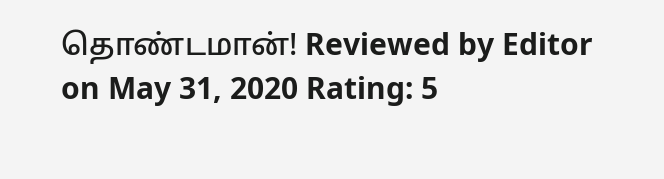தொண்டமான்! Reviewed by Editor on May 31, 2020 Rating: 5